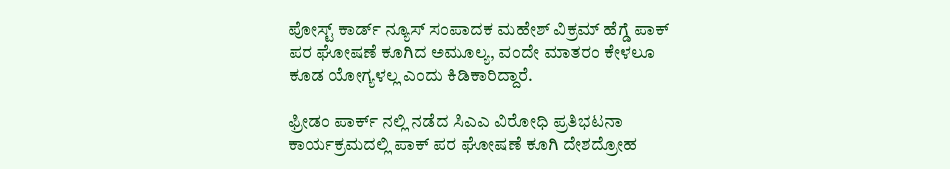ಪೋಸ್ಟ್ ಕಾರ್ಡ್ ನ್ಯೂಸ್ ಸಂಪಾದಕ ಮಹೇಶ್ ವಿಕ್ರಮ್ ಹೆಗ್ಡೆ ಪಾಕ್ ಪರ ಘೋಷಣೆ ಕೂಗಿದ ಅಮೂಲ್ಯ, ವಂದೇ ಮಾತರಂ ಕೇಳಲೂ ಕೂಡ ಯೋಗ್ಯಳಲ್ಲ ಎಂದು ಕಿಡಿಕಾರಿದ್ದಾರೆ.

ಫ್ರೀಡಂ ಪಾರ್ಕ್ ನಲ್ಲಿ ನಡೆದ ಸಿಎಎ ವಿರೋಧಿ ಪ್ರತಿಭಟನಾ ಕಾರ್ಯಕ್ರಮದಲ್ಲಿ ಪಾಕ್ ಪರ ಘೋಷಣೆ ಕೂಗಿ ದೇಶದ್ರೋಹ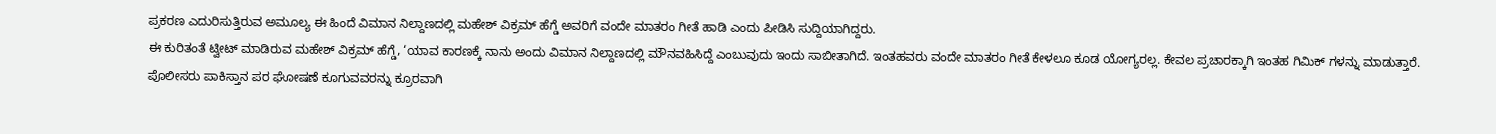ಪ್ರಕರಣ ಎದುರಿಸುತ್ತಿರುವ ಅಮೂಲ್ಯ ಈ ಹಿಂದೆ ವಿಮಾನ ನಿಲ್ದಾಣದಲ್ಲಿ ಮಹೇಶ್ ವಿಕ್ರಮ್ ಹೆಗ್ಡೆ ಅವರಿಗೆ ವಂದೇ ಮಾತರಂ ಗೀತೆ ಹಾಡಿ ಎಂದು ಪೀಡಿಸಿ ಸುದ್ದಿಯಾಗಿದ್ದರು.
ಈ ಕುರಿತಂತೆ ಟ್ವೀಟ್ ಮಾಡಿರುವ ಮಹೇಶ್ ವಿಕ್ರಮ್ ಹೆಗ್ಡೆ, ‘ಯಾವ ಕಾರಣಕ್ಕೆ ನಾನು ಅಂದು ವಿಮಾನ ನಿಲ್ದಾಣದಲ್ಲಿ ಮೌನವಹಿಸಿದ್ದೆ ಎಂಬುವುದು ಇಂದು ಸಾಬೀತಾಗಿದೆ. ಇಂತಹವರು ವಂದೇ ಮಾತರಂ ಗೀತೆ ಕೇಳಲೂ ಕೂಡ ಯೋಗ್ಯರಲ್ಲ. ಕೇವಲ ಪ್ರಚಾರಕ್ಕಾಗಿ ಇಂತಹ ಗಿಮಿಕ್ ಗಳನ್ನು ಮಾಡುತ್ತಾರೆ. ಪೊಲೀಸರು ಪಾಕಿಸ್ತಾನ ಪರ ಘೋಷಣೆ ಕೂಗುವವರನ್ನು ಕ್ರೂರವಾಗಿ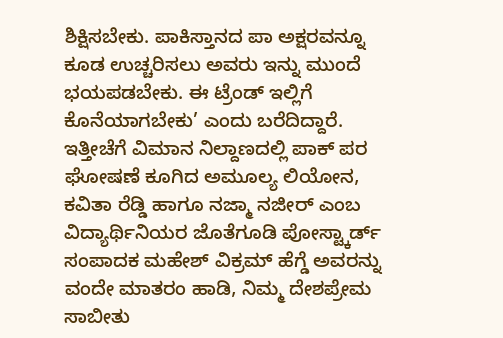ಶಿಕ್ಷಿಸಬೇಕು. ಪಾಕಿಸ್ತಾನದ ಪಾ ಅಕ್ಷರವನ್ನೂ ಕೂಡ ಉಚ್ಚರಿಸಲು ಅವರು ಇನ್ನು ಮುಂದೆ ಭಯಪಡಬೇಕು. ಈ ಟ್ರೆಂಡ್ ಇಲ್ಲಿಗೆ ಕೊನೆಯಾಗಬೇಕು’ ಎಂದು ಬರೆದಿದ್ದಾರೆ.
ಇತ್ತೀಚೆಗೆ ವಿಮಾನ ನಿಲ್ದಾಣದಲ್ಲಿ ಪಾಕ್ ಪರ ಘೋಷಣೆ ಕೂಗಿದ ಅಮೂಲ್ಯ ಲಿಯೋನ, ಕವಿತಾ ರೆಡ್ಡಿ ಹಾಗೂ ನಜ್ಮಾ ನಜೀರ್ ಎಂಬ ವಿದ್ಯಾರ್ಥಿನಿಯರ ಜೊತೆಗೂಡಿ ಪೋಸ್ಟ್ಕಾರ್ಡ್ ಸಂಪಾದಕ ಮಹೇಶ್ ವಿಕ್ರಮ್ ಹೆಗ್ಡೆ ಅವರನ್ನು ವಂದೇ ಮಾತರಂ ಹಾಡಿ, ನಿಮ್ಮ ದೇಶಪ್ರೇಮ ಸಾಬೀತು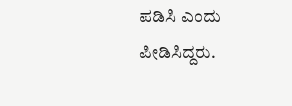ಪಡಿಸಿ ಎಂದು ಪೀಡಿಸಿದ್ದರು.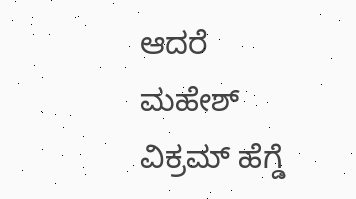ಆದರೆ ಮಹೇಶ್ ವಿಕ್ರಮ್ ಹೆಗ್ಡೆ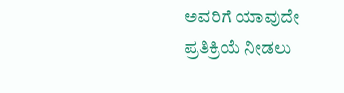ಅವರಿಗೆ ಯಾವುದೇ ಪ್ರತಿಕ್ರಿಯೆ ನೀಡಲು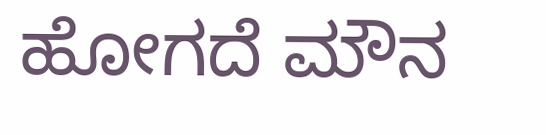ಹೋಗದೆ ಮೌನ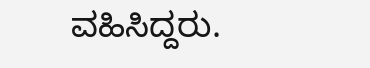ವಹಿಸಿದ್ದರು.